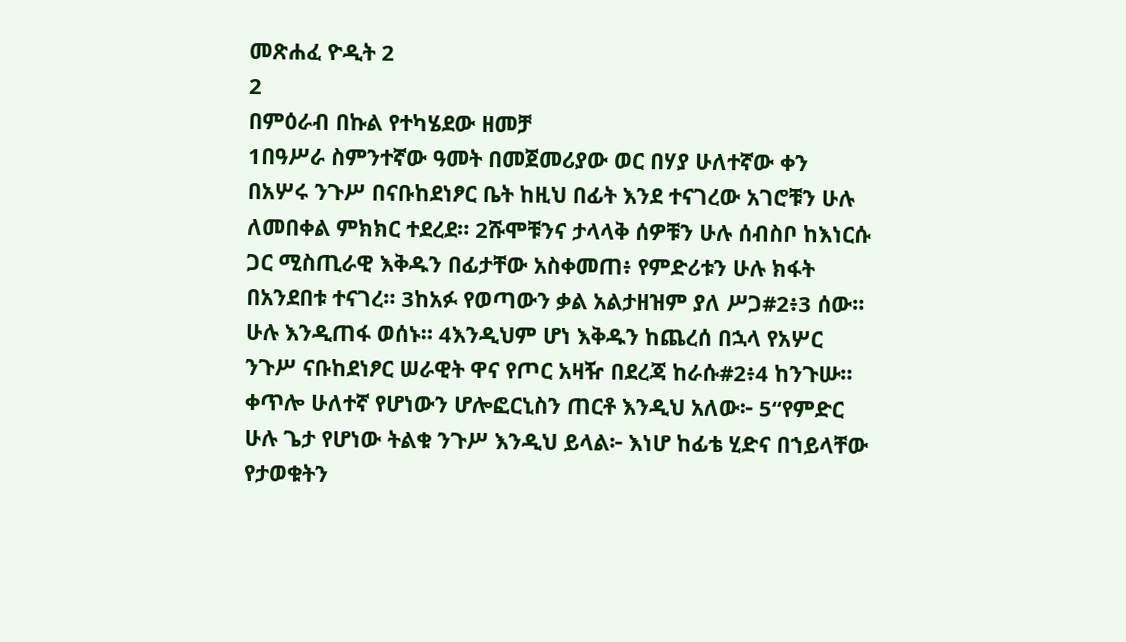መጽሐፈ ዮዲት 2
2
በምዕራብ በኩል የተካሄደው ዘመቻ
1በዓሥራ ስምንተኛው ዓመት በመጀመሪያው ወር በሃያ ሁለተኛው ቀን በአሦሩ ንጉሥ በናቡከደነፆር ቤት ከዚህ በፊት እንደ ተናገረው አገሮቹን ሁሉ ለመበቀል ምክክር ተደረደ። 2ሹሞቹንና ታላላቅ ሰዎቹን ሁሉ ሰብስቦ ከእነርሱ ጋር ሚስጢራዊ እቅዱን በፊታቸው አስቀመጠ፥ የምድሪቱን ሁሉ ክፋት በአንደበቱ ተናገረ። 3ከአፉ የወጣውን ቃል አልታዘዝም ያለ ሥጋ#2፥3 ሰው። ሁሉ እንዲጠፋ ወሰኑ። 4እንዲህም ሆነ እቅዱን ከጨረሰ በኋላ የአሦር ንጉሥ ናቡከደነፆር ሠራዊት ዋና የጦር አዛዥ በደረጃ ከራሱ#2፥4 ከንጉሡ። ቀጥሎ ሁለተኛ የሆነውን ሆሎፎርኒስን ጠርቶ እንዲህ አለው፦ 5“የምድር ሁሉ ጌታ የሆነው ትልቁ ንጉሥ እንዲህ ይላል፦ እነሆ ከፊቴ ሂድና በኀይላቸው የታወቁትን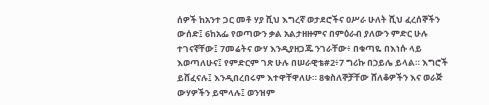ሰዎች ከአንተ ጋር መቶ ሃያ ሺህ እግረኛ ወታደሮችና ዐሥራ ሁለት ሺህ ፈረሰኞችን ውሰድ፤ 6ከአፌ የወጣውን ቃል አልታዘዙምና በምዕራብ ያለውን ምድር ሁሉ ተገናኛቸው፤ 7መሬትና ውሃ እንዲያዘጋጁ ንገራቸው፥ በቁጣዬ በእነሱ ላይ እወጣለሁና፤ የምድርም ገጽ ሁሉ በሠራዊቴ#2፥7 ግሪኩ በኃይሌ ይላል። እግሮች ይሸፈናሉ፤ እንዲበረበሩም እተዋቸዋለሁ። 8ቁስለኞቻቸው ሸለቆዎችን እና ወራጅ ውሃዎችን ይሞላሉ፤ ወንዝም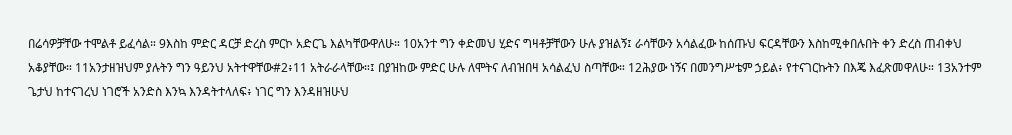በሬሳዎቻቸው ተሞልቶ ይፈሳል። 9እስከ ምድር ዳርቻ ድረስ ምርኮ አድርጌ እልካቸውዋለሁ። 10አንተ ግን ቀድመህ ሂድና ግዛቶቻቸውን ሁሉ ያዝልኝ፤ ራሳቸውን አሳልፈው ከሰጡህ ፍርዳቸውን እስከሚቀበሉበት ቀን ድረስ ጠብቀህ አቆያቸው። 11አንታዘዝህም ያሉትን ግን ዓይንህ አትተዋቸው#2፥11 አትራራላቸው።፤ በያዝከው ምድር ሁሉ ለሞትና ለብዝበዛ አሳልፈህ ስጣቸው። 12ሕያው ነኝና በመንግሥቴም ኃይል፥ የተናገርኩትን በእጄ እፈጽመዋለሁ። 13አንተም ጌታህ ከተናገረህ ነገሮች አንድስ እንኳ እንዳትተላለፍ፥ ነገር ግን እንዳዘዝሁህ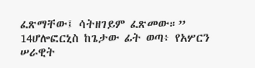ፈጽማቸው፤ ሳትዘገይም ፈጽመው።”
14ሆሎፎርኒስ ከጌታው ፊት ወጣ፥ የአሦርን ሠራዊት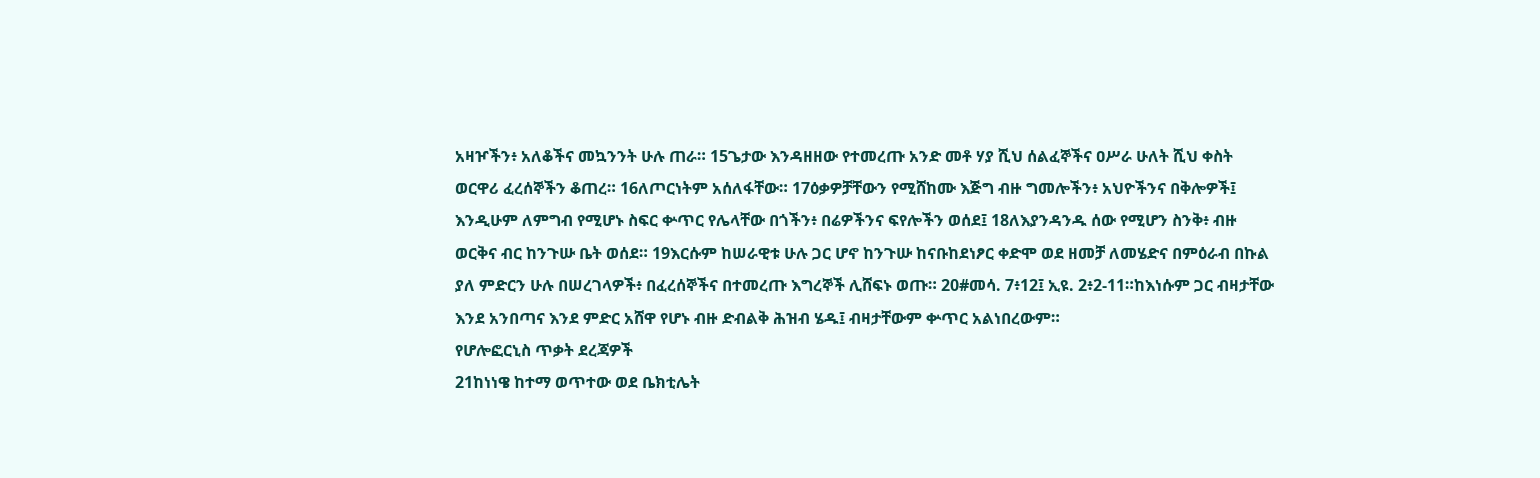አዛዦችን፥ አለቆችና መኳንንት ሁሉ ጠራ። 15ጌታው እንዳዘዘው የተመረጡ አንድ መቶ ሃያ ሺህ ሰልፈኞችና ዐሥራ ሁለት ሺህ ቀስት ወርዋሪ ፈረሰኞችን ቆጠረ። 16ለጦርነትም አሰለፋቸው። 17ዕቃዎቻቸውን የሚሸከሙ እጅግ ብዙ ግመሎችን፥ አህዮችንና በቅሎዎች፤ እንዲሁም ለምግብ የሚሆኑ ስፍር ቍጥር የሌላቸው በጎችን፥ በሬዎችንና ፍየሎችን ወሰደ፤ 18ለእያንዳንዱ ሰው የሚሆን ስንቅ፥ ብዙ ወርቅና ብር ከንጉሡ ቤት ወሰደ። 19እርሱም ከሠራዊቱ ሁሉ ጋር ሆኖ ከንጉሡ ከናቡከደነፆር ቀድሞ ወደ ዘመቻ ለመሄድና በምዕራብ በኩል ያለ ምድርን ሁሉ በሠረገላዎች፥ በፈረሰኞችና በተመረጡ እግረኞች ሊሸፍኑ ወጡ። 20#መሳ. 7፥12፤ ኢዩ. 2፥2-11።ከእነሱም ጋር ብዛታቸው እንደ አንበጣና እንደ ምድር አሸዋ የሆኑ ብዙ ድብልቅ ሕዝብ ሄዱ፤ ብዛታቸውም ቍጥር አልነበረውም።
የሆሎፎርኒስ ጥቃት ደረጃዎች
21ከነነዌ ከተማ ወጥተው ወደ ቤክቲሌት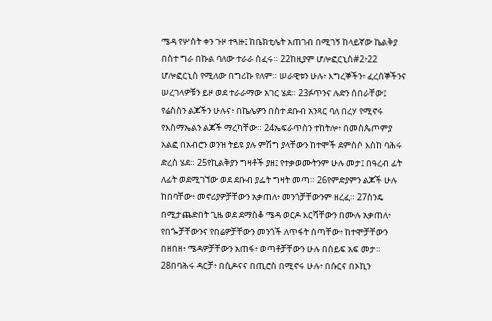ሜዳ የሦስት ቀን ጉዞ ተጓዙ፤ ከቤክቲሌት አጠገብ በሚገኝ ከላይኛው ኬልቅያ በስተ ግራ በኩል ባለው ተራራ ሰፈሩ። 22ከዚያም ሆሎፎርኒስ#2፥22 ሆሎፎርኒስ የሚለው በግሪኩ የለም። ሠራዊቱን ሁሉ፥ እግረኞችን፥ ፈረሰኞችንና ሠረገላዎቹን ይዞ ወደ ተራራማው አገር ሄደ። 23ፉጥንና ሉድን ሰበራቸው፤ የሬስስን ልጆችን ሁሉና፥ በኬሌዎን በስተ ደቡብ አንጻር ባለ በረሃ የሚኖሩ የእስማኤልን ልጆች ማረካቸው። 24ኤፍራጥስን ተከትሎ፥ በመስጴጦምያ አልፎ በአብሮን ወንዝ ትይዩ ያሉ ምሽግ ያላቸውን ከተሞች ደምስሶ እስከ ባሕሩ ድረስ ሄደ። 25የኪልቅያን ግዛቶች ያዘ፤ የተቃወሙትንም ሁሉ መታ፤ በዓረብ ፊት ለፊት ወደሚገኘው ወደ ደቡብ ያፌት ግዛት መጣ። 26የምድያምን ልጆች ሁሉ ከበባቸው፥ መኖሪያዎቻቸውን አቃጠለ፥ መንጎቻቸውንም ዘረፈ። 27ስንዴ በሚታጨድበት ጊዜ ወደ ደማስቆ ሜዳ ወርዶ እርሻቸውን በሙሉ አቃጠለ፥ የበጐቻቸውንና የበሬዎቻቸውን መንጎች ለጥፋት ሰጣቸው፥ ከተሞቻቸውን በዘበዘ፥ ሜዳዎቻቸውን አጠፋ፥ ወጣቶቻቸውን ሁሉ በሰይፍ አፍ መታ። 28በባሕሩ ዳርቻ፥ በሲዶናና በጢሮስ በሚኖሩ ሁሉ፥ በሱርና በኦኪን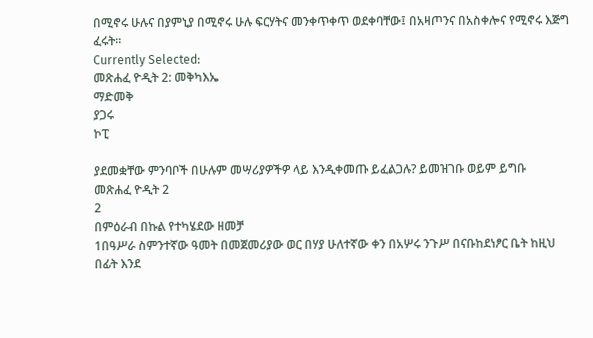በሚኖሩ ሁሉና በያምኒያ በሚኖሩ ሁሉ ፍርሃትና መንቀጥቀጥ ወደቀባቸው፤ በአዛጦንና በአስቀሎና የሚኖሩ እጅግ ፈሩት።
Currently Selected:
መጽሐፈ ዮዲት 2: መቅካእኤ
ማድመቅ
ያጋሩ
ኮፒ

ያደመቋቸው ምንባቦች በሁሉም መሣሪያዎችዎ ላይ እንዲቀመጡ ይፈልጋሉ? ይመዝገቡ ወይም ይግቡ
መጽሐፈ ዮዲት 2
2
በምዕራብ በኩል የተካሄደው ዘመቻ
1በዓሥራ ስምንተኛው ዓመት በመጀመሪያው ወር በሃያ ሁለተኛው ቀን በአሦሩ ንጉሥ በናቡከደነፆር ቤት ከዚህ በፊት እንደ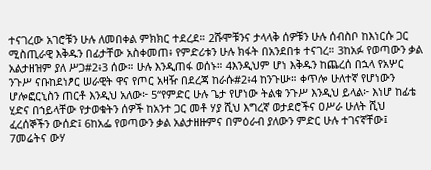ተናገረው አገሮቹን ሁሉ ለመበቀል ምክክር ተደረደ። 2ሹሞቹንና ታላላቅ ሰዎቹን ሁሉ ሰብስቦ ከእነርሱ ጋር ሚስጢራዊ እቅዱን በፊታቸው አስቀመጠ፥ የምድሪቱን ሁሉ ክፋት በአንደበቱ ተናገረ። 3ከአፉ የወጣውን ቃል አልታዘዝም ያለ ሥጋ#2፥3 ሰው። ሁሉ እንዲጠፋ ወሰኑ። 4እንዲህም ሆነ እቅዱን ከጨረሰ በኋላ የአሦር ንጉሥ ናቡከደነፆር ሠራዊት ዋና የጦር አዛዥ በደረጃ ከራሱ#2፥4 ከንጉሡ። ቀጥሎ ሁለተኛ የሆነውን ሆሎፎርኒስን ጠርቶ እንዲህ አለው፦ 5“የምድር ሁሉ ጌታ የሆነው ትልቁ ንጉሥ እንዲህ ይላል፦ እነሆ ከፊቴ ሂድና በኀይላቸው የታወቁትን ሰዎች ከአንተ ጋር መቶ ሃያ ሺህ እግረኛ ወታደሮችና ዐሥራ ሁለት ሺህ ፈረሰኞችን ውሰድ፤ 6ከአፌ የወጣውን ቃል አልታዘዙምና በምዕራብ ያለውን ምድር ሁሉ ተገናኛቸው፤ 7መሬትና ውሃ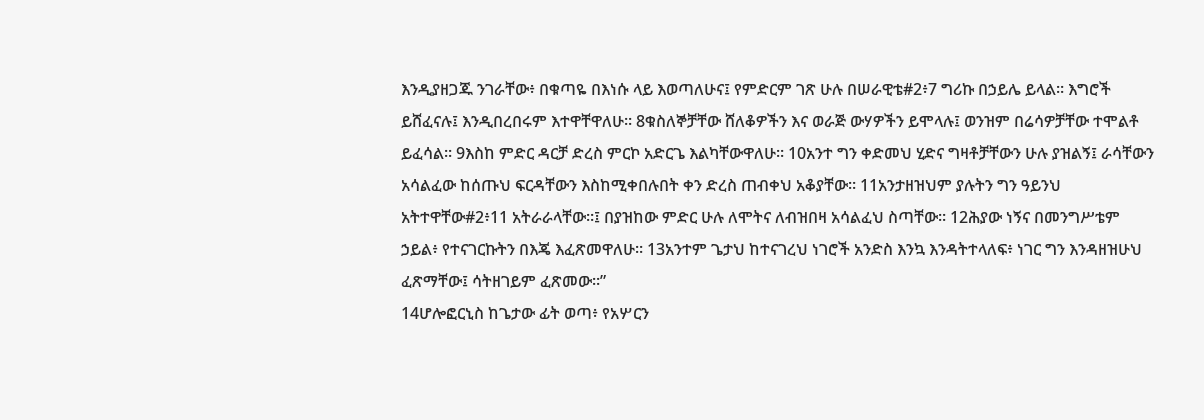እንዲያዘጋጁ ንገራቸው፥ በቁጣዬ በእነሱ ላይ እወጣለሁና፤ የምድርም ገጽ ሁሉ በሠራዊቴ#2፥7 ግሪኩ በኃይሌ ይላል። እግሮች ይሸፈናሉ፤ እንዲበረበሩም እተዋቸዋለሁ። 8ቁስለኞቻቸው ሸለቆዎችን እና ወራጅ ውሃዎችን ይሞላሉ፤ ወንዝም በሬሳዎቻቸው ተሞልቶ ይፈሳል። 9እስከ ምድር ዳርቻ ድረስ ምርኮ አድርጌ እልካቸውዋለሁ። 10አንተ ግን ቀድመህ ሂድና ግዛቶቻቸውን ሁሉ ያዝልኝ፤ ራሳቸውን አሳልፈው ከሰጡህ ፍርዳቸውን እስከሚቀበሉበት ቀን ድረስ ጠብቀህ አቆያቸው። 11አንታዘዝህም ያሉትን ግን ዓይንህ አትተዋቸው#2፥11 አትራራላቸው።፤ በያዝከው ምድር ሁሉ ለሞትና ለብዝበዛ አሳልፈህ ስጣቸው። 12ሕያው ነኝና በመንግሥቴም ኃይል፥ የተናገርኩትን በእጄ እፈጽመዋለሁ። 13አንተም ጌታህ ከተናገረህ ነገሮች አንድስ እንኳ እንዳትተላለፍ፥ ነገር ግን እንዳዘዝሁህ ፈጽማቸው፤ ሳትዘገይም ፈጽመው።”
14ሆሎፎርኒስ ከጌታው ፊት ወጣ፥ የአሦርን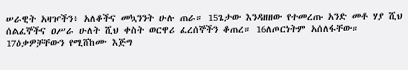ሠራዊት አዛዦችን፥ አለቆችና መኳንንት ሁሉ ጠራ። 15ጌታው እንዳዘዘው የተመረጡ አንድ መቶ ሃያ ሺህ ሰልፈኞችና ዐሥራ ሁለት ሺህ ቀስት ወርዋሪ ፈረሰኞችን ቆጠረ። 16ለጦርነትም አሰለፋቸው። 17ዕቃዎቻቸውን የሚሸከሙ እጅግ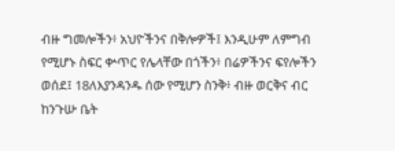ብዙ ግመሎችን፥ አህዮችንና በቅሎዎች፤ እንዲሁም ለምግብ የሚሆኑ ስፍር ቍጥር የሌላቸው በጎችን፥ በሬዎችንና ፍየሎችን ወሰደ፤ 18ለእያንዳንዱ ሰው የሚሆን ስንቅ፥ ብዙ ወርቅና ብር ከንጉሡ ቤት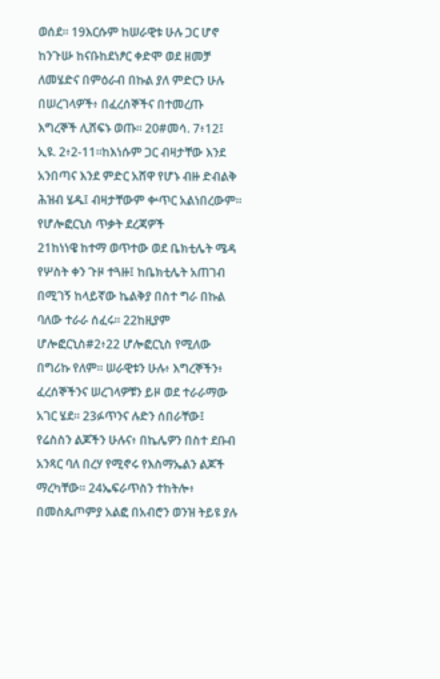ወሰደ። 19እርሱም ከሠራዊቱ ሁሉ ጋር ሆኖ ከንጉሡ ከናቡከደነፆር ቀድሞ ወደ ዘመቻ ለመሄድና በምዕራብ በኩል ያለ ምድርን ሁሉ በሠረገላዎች፥ በፈረሰኞችና በተመረጡ እግረኞች ሊሸፍኑ ወጡ። 20#መሳ. 7፥12፤ ኢዩ. 2፥2-11።ከእነሱም ጋር ብዛታቸው እንደ አንበጣና እንደ ምድር አሸዋ የሆኑ ብዙ ድብልቅ ሕዝብ ሄዱ፤ ብዛታቸውም ቍጥር አልነበረውም።
የሆሎፎርኒስ ጥቃት ደረጃዎች
21ከነነዌ ከተማ ወጥተው ወደ ቤክቲሌት ሜዳ የሦስት ቀን ጉዞ ተጓዙ፤ ከቤክቲሌት አጠገብ በሚገኝ ከላይኛው ኬልቅያ በስተ ግራ በኩል ባለው ተራራ ሰፈሩ። 22ከዚያም ሆሎፎርኒስ#2፥22 ሆሎፎርኒስ የሚለው በግሪኩ የለም። ሠራዊቱን ሁሉ፥ እግረኞችን፥ ፈረሰኞችንና ሠረገላዎቹን ይዞ ወደ ተራራማው አገር ሄደ። 23ፉጥንና ሉድን ሰበራቸው፤ የሬስስን ልጆችን ሁሉና፥ በኬሌዎን በስተ ደቡብ አንጻር ባለ በረሃ የሚኖሩ የእስማኤልን ልጆች ማረካቸው። 24ኤፍራጥስን ተከትሎ፥ በመስጴጦምያ አልፎ በአብሮን ወንዝ ትይዩ ያሉ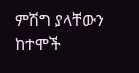ምሽግ ያላቸውን ከተሞች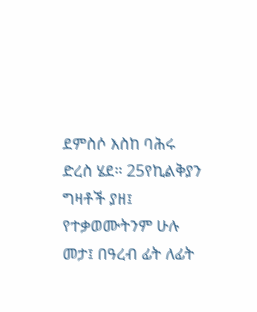ደምስሶ እስከ ባሕሩ ድረስ ሄደ። 25የኪልቅያን ግዛቶች ያዘ፤ የተቃወሙትንም ሁሉ መታ፤ በዓረብ ፊት ለፊት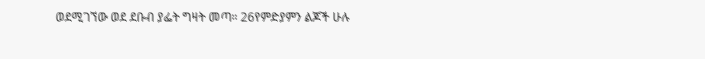ወደሚገኘው ወደ ደቡብ ያፌት ግዛት መጣ። 26የምድያምን ልጆች ሁሉ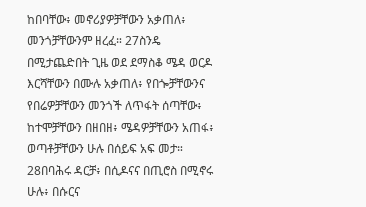ከበባቸው፥ መኖሪያዎቻቸውን አቃጠለ፥ መንጎቻቸውንም ዘረፈ። 27ስንዴ በሚታጨድበት ጊዜ ወደ ደማስቆ ሜዳ ወርዶ እርሻቸውን በሙሉ አቃጠለ፥ የበጐቻቸውንና የበሬዎቻቸውን መንጎች ለጥፋት ሰጣቸው፥ ከተሞቻቸውን በዘበዘ፥ ሜዳዎቻቸውን አጠፋ፥ ወጣቶቻቸውን ሁሉ በሰይፍ አፍ መታ። 28በባሕሩ ዳርቻ፥ በሲዶናና በጢሮስ በሚኖሩ ሁሉ፥ በሱርና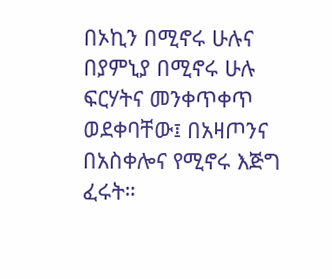በኦኪን በሚኖሩ ሁሉና በያምኒያ በሚኖሩ ሁሉ ፍርሃትና መንቀጥቀጥ ወደቀባቸው፤ በአዛጦንና በአስቀሎና የሚኖሩ እጅግ ፈሩት።